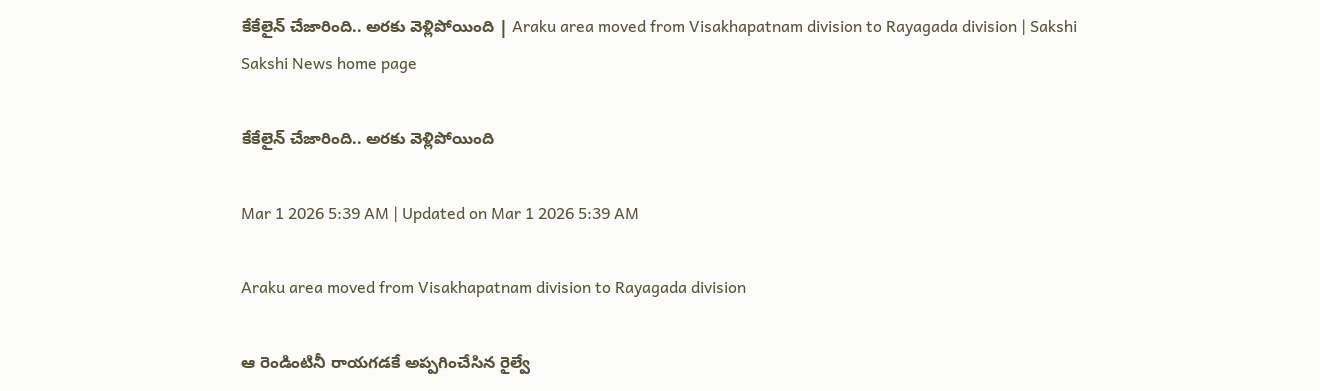కేకేలైన్‌ చేజారింది.. అరకు వెళ్లిపోయింది | Araku area moved from Visakhapatnam division to Rayagada division | Sakshi
Sakshi News home page

కేకేలైన్‌ చేజారింది.. అరకు వెళ్లిపోయింది

Mar 1 2026 5:39 AM | Updated on Mar 1 2026 5:39 AM

Araku area moved from Visakhapatnam division to Rayagada division

ఆ రెండింటినీ రాయగడకే అప్పగించేసిన రైల్వే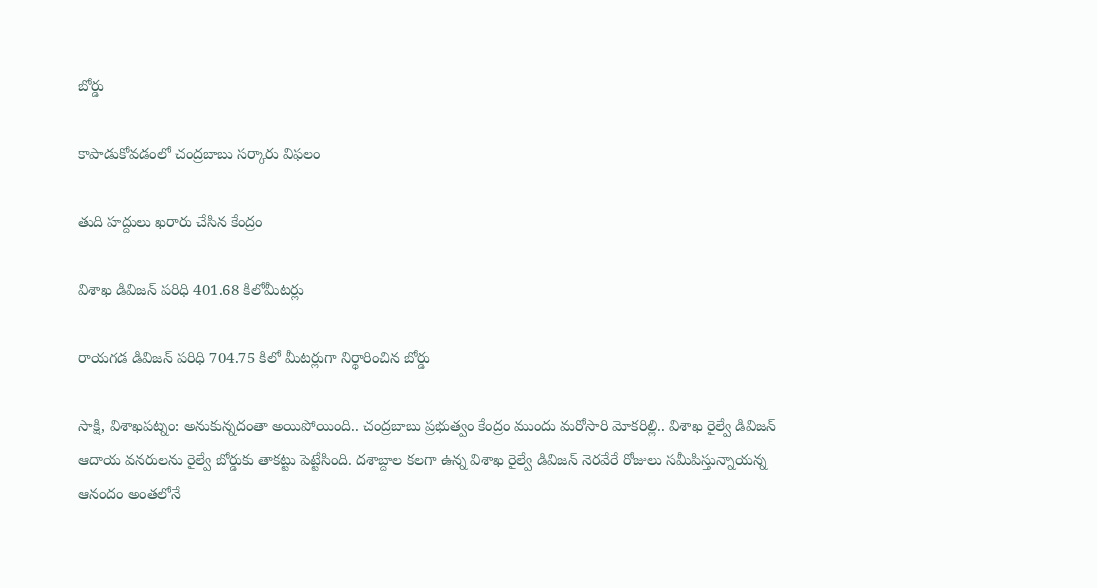బోర్డు

కాపాడుకోవడంలో చంద్రబాబు సర్కారు విఫలం

తుది హద్దులు ఖరారు చేసిన కేంద్రం

విశాఖ డివిజన్‌ పరిధి 401.68 కిలోమీటర్లు

రాయగడ డివిజన్‌ పరిధి 704.75 కిలో మీటర్లుగా నిర్థారించిన బోర్డు

సాక్షి, విశాఖపట్నం: అనుకున్నదంతా అయిపోయింది.. చంద్రబాబు ప్రభుత్వం కేంద్రం ముందు మరోసారి మోకరిల్లి.. విశాఖ రైల్వే డివిజన్‌ ఆదాయ వనరులను రైల్వే బోర్డుకు తాకట్టు పెట్టేసింది. దశాబ్దాల కలగా ఉన్న విశాఖ రైల్వే డివిజన్‌ నెరవేరే రోజులు సమీపిస్తున్నాయన్న ఆనందం అంతలోనే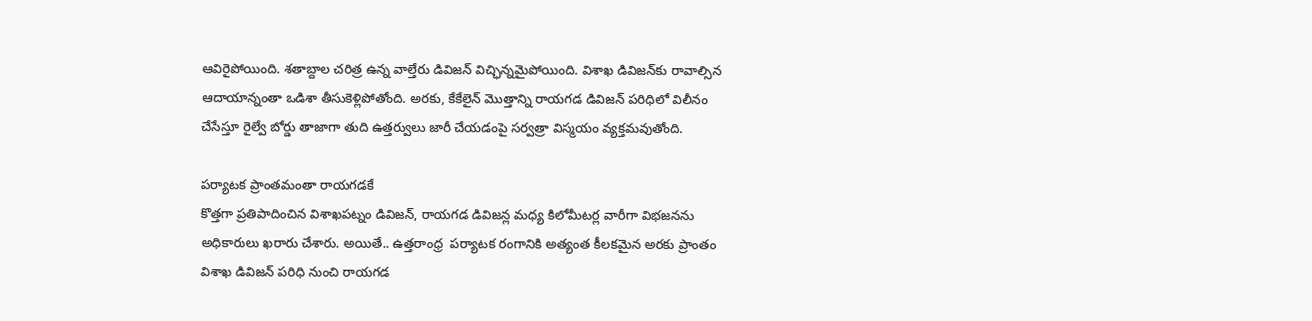ఆవిరైపోయింది. శతాబ్దాల చరిత్ర ఉన్న వాల్తేరు డివిజన్‌ విచ్ఛిన్నమైపోయింది. విశాఖ డివిజన్‌కు రావాల్సిన ఆదాయాన్నంతా ఒడిశా తీసుకెళ్లిపోతోంది. అరకు, కేకేలైన్‌ మొత్తాన్ని రాయగడ డివిజన్‌ పరిధిలో విలీనం చేసేస్తూ రైల్వే బోర్డు తాజాగా తుది ఉత్తర్వులు జారీ చేయడంపై సర్వత్రా విస్మయం వ్యక్తమవుతోంది.

పర్యాటక ప్రాంతమంతా రాయగడకే
కొత్తగా ప్రతిపాదించిన విశాఖపట్నం డివిజన్, రాయగడ డివిజన్ల మధ్య కిలోమీటర్ల వారీగా విభజనను అధికారులు ఖరారు చేశారు. అయితే.. ఉత్తరాంధ్ర  పర్యాటక రంగానికి అత్యంత కీలకమైన అరకు ప్రాంతం విశాఖ డివిజన్‌ పరిధి నుంచి రాయగడ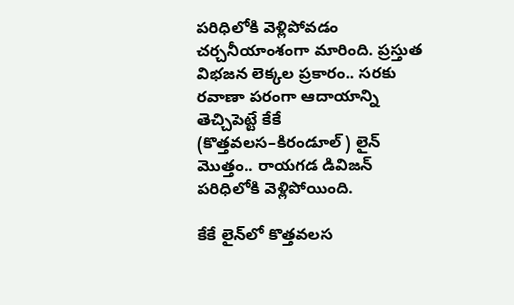పరిధిలోకి వెళ్లిపోవడం చర్చనీయాంశంగా మారింది. ప్రస్తుత విభజన లెక్కల ప్రకారం.. సరకు రవాణా పరంగా ఆదాయాన్ని తెచ్చిపెట్టే కేకే (కొత్తవలస–కిరండూల్‌) లైన్‌ మొత్తం.. రాయగడ డివిజన్‌ పరిధిలోకి వెళ్లిపోయింది.

కేకే లైన్‌లో కొత్తవలస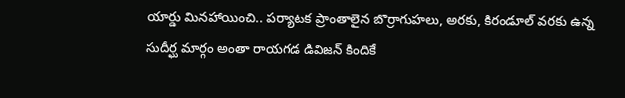యార్డు మినహాయించి.. పర్యాటక ప్రాంతాలైన బొర్రాగుహలు, అరకు, కిరండూల్‌ వరకు ఉన్న సుదీర్ఘ మార్గం అంతా రాయగడ డివిజన్‌ కిందికే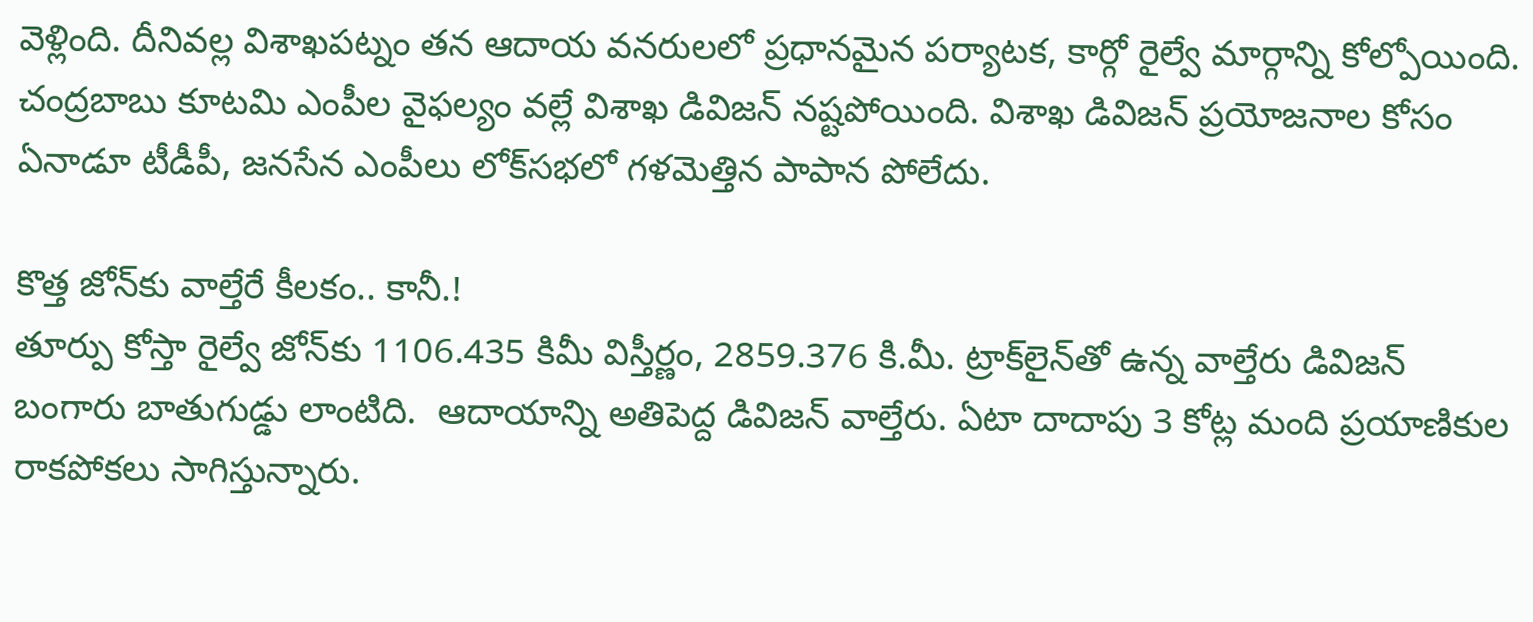వెళ్లింది. దీనివల్ల విశాఖపట్నం తన ఆదాయ వనరులలో ప్రధానమైన పర్యాటక, కార్గో రైల్వే మార్గాన్ని కోల్పోయింది. చంద్రబాబు కూటమి ఎంపీల వైఫల్యం వల్లే విశాఖ డివిజన్‌ నష్టపోయింది. విశాఖ డివిజన్‌ ప్రయోజనాల కోసం ఏనాడూ టీడీపీ, జనసేన ఎంపీలు లోక్‌సభలో గళమెత్తిన పాపాన పోలేదు.

కొత్త జోన్‌కు వాల్తేరే కీలకం.. కానీ.!
తూర్పు కోస్తా రైల్వే జోన్‌కు 1106.435 కిమీ విస్తీర్ణం, 2859.376 కి.మీ. ట్రాక్‌లైన్‌తో ఉన్న వాల్తేరు డివిజన్‌ బంగారు బాతుగుడ్డు లాంటిది.  ఆదాయాన్ని అతిపెద్ద డివిజన్‌ వాల్తేరు. ఏటా దాదాపు 3 కోట్ల మంది ప్రయాణికుల రాకపోకలు సాగిస్తున్నారు.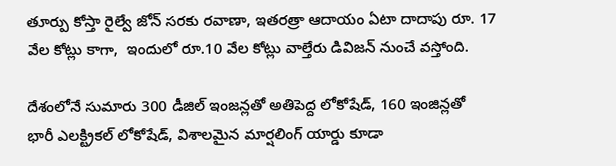తూర్పు కోస్తా రైల్వే జోన్‌ సరకు రవాణా, ఇతరత్రా ఆదాయం ఏటా దాదాపు రూ. 17 వేల కోట్లు కాగా,  ఇందులో రూ.10 వేల కోట్లు వాల్తేరు డివిజన్‌ నుంచే వస్తోంది.

దేశంలోనే సుమారు 300 డీజిల్‌ ఇంజన్లతో అతిపెద్ద లోకోషేడ్, 160 ఇంజిన్లతో  భారీ ఎలక్ట్రికల్‌ లోకోషేడ్, విశాలమైన మార్షలింగ్‌ యార్డు కూడా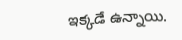ఇక్కడే ఉన్నాయి.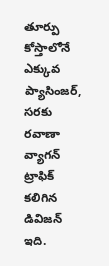తూర్పు కోస్తాలోనే ఎక్కువ ప్యాసింజర్, సరకు రవాణా వ్యాగన్‌ ట్రాఫిక్‌ కలిగిన డివిజన్‌ ఇది.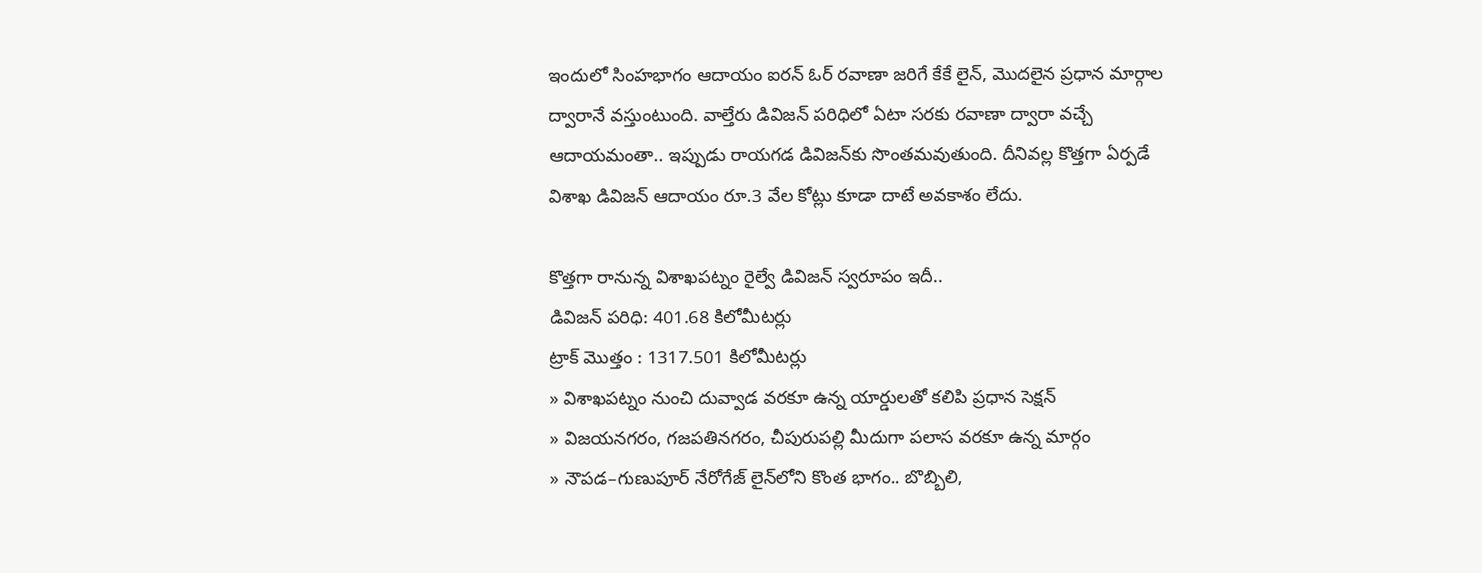ఇందులో సింహభాగం ఆదాయం ఐరన్‌ ఓర్‌ రవాణా జరిగే కేకే లైన్, మొదలైన ప్రధాన మార్గాల ద్వారానే వస్తుంటుంది. వాల్తేరు డివిజన్‌ పరిధిలో ఏటా సరకు రవాణా ద్వారా వచ్చే ఆదాయమంతా.. ఇప్పుడు రాయగడ డివిజన్‌కు సొంతమవుతుంది. దీనివల్ల కొత్తగా ఏర్పడే విశాఖ డివిజన్‌ ఆదాయం రూ.3 వేల కోట్లు కూడా దాటే అవకాశం లేదు.

కొత్తగా రానున్న విశాఖపట్నం రైల్వే డివిజన్‌ స్వరూపం ఇదీ..
డివిజన్‌ పరిధి: 401.68 కిలోమీటర్లు
ట్రాక్‌ మొత్తం : 1317.501 కిలోమీటర్లు
» విశాఖపట్నం నుంచి దువ్వాడ వరకూ ఉన్న యార్డులతో కలిపి ప్రధాన సెక్షన్‌
» విజయనగరం, గజపతినగరం, చీపురుపల్లి మీదుగా పలాస వరకూ ఉన్న మార్గం
» నౌపడ–గుణుపూర్‌ నేరోగేజ్‌ లైన్‌లోని కొంత భాగం.. బొబ్బిలి,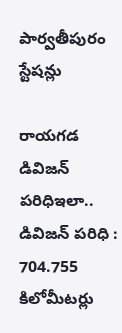పార్వతీపురం స్టేషన్లు

రాయగడ డివిజన్‌ పరిధిఇలా..
డివిజన్‌ పరిధి : 704.755 కిలోమీటర్లు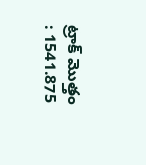ట్రాక్‌ మొత్తం : 1541.875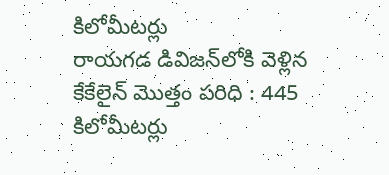కిలోమీటర్లు
రాయగడ డివిజన్‌లోకి వెళ్లిన కేకేలైన్‌ మొత్తం పరిధి : 445 కిలోమీటర్లు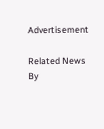Advertisement

Related News By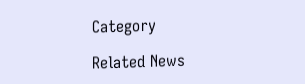Category

Related News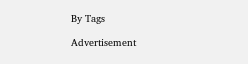By Tags

Advertisement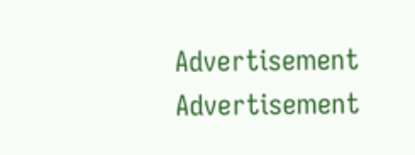Advertisement
Advertisement